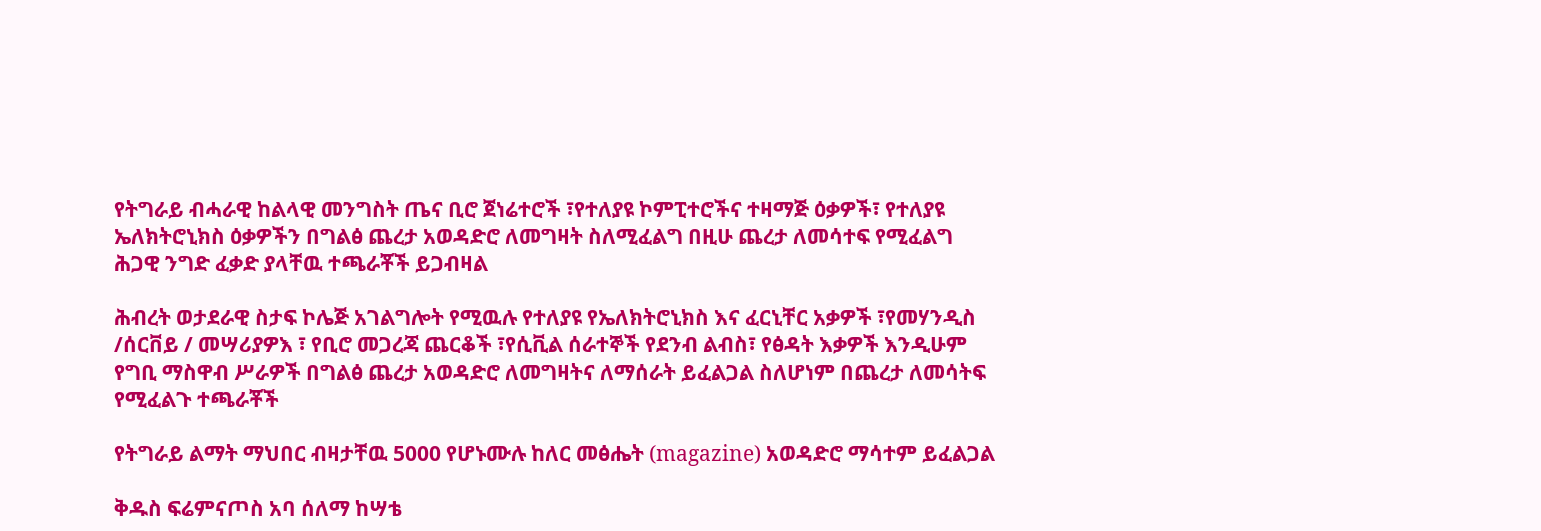የትግራይ ብሓራዊ ከልላዊ መንግስት ጤና ቢሮ ጀነሬተሮች ፣የተለያዩ ኮምፒተሮችና ተዛማጅ ዕቃዎች፣ የተለያዩ ኤለክትሮኒክስ ዕቃዎችን በግልፅ ጨረታ አወዳድሮ ለመግዛት ስለሚፈልግ በዚሁ ጨረታ ለመሳተፍ የሚፈልግ ሕጋዊ ንግድ ፈቃድ ያላቸዉ ተጫራቾች ይጋብዛል

ሕብረት ወታደራዊ ስታፍ ኮሌጅ አገልግሎት የሚዉሉ የተለያዩ የኤለክትሮኒክስ እና ፈርኒቸር አቃዎች ፣የመሃንዲስ /ሰርቨይ / መሣሪያዎእ ፣ የቢሮ መጋረጃ ጨርቆች ፣የሲቪል ሰራተኞች የደንብ ልብስ፣ የፅዳት እቃዎች እንዲሁም የግቢ ማስዋብ ሥራዎች በግልፅ ጨረታ አወዳድሮ ለመግዛትና ለማሰራት ይፈልጋል ስለሆነም በጨረታ ለመሳትፍ የሚፈልጉ ተጫራቾች

የትግራይ ልማት ማህበር ብዛታቸዉ 5000 የሆኑሙሉ ከለር መፅሔት (magazine) አወዳድሮ ማሳተም ይፈልጋል

ቅዱስ ፍሬምናጦስ አባ ሰለማ ከሣቴ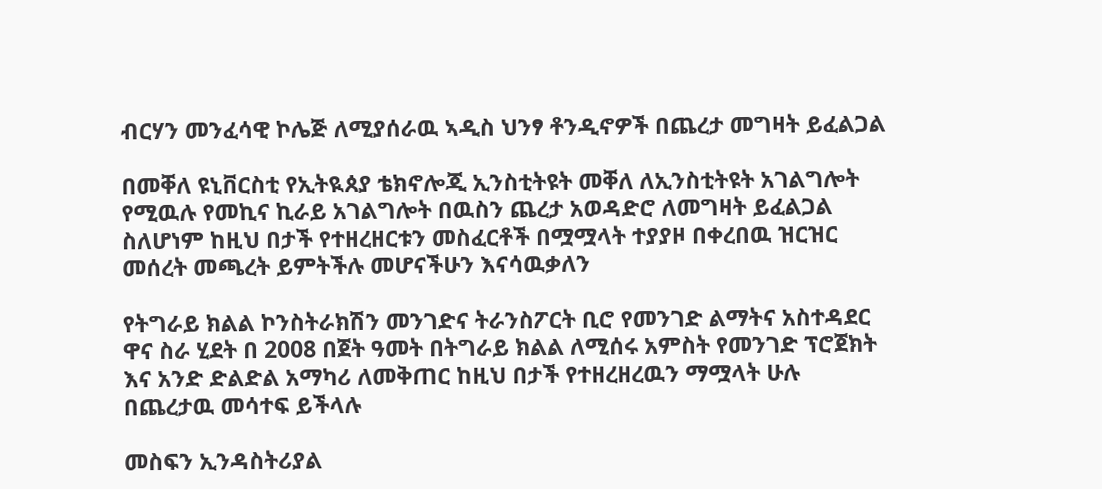ብርሃን መንፈሳዊ ኮሌጅ ለሚያሰራዉ ኣዲስ ህንፃ ቶንዲኖዎች በጨረታ መግዛት ይፈልጋል

በመቐለ ዩኒቨርስቲ የኢትዪጰያ ቴክኖሎጂ ኢንስቲትዩት መቐለ ለኢንስቲትዩት አገልግሎት የሚዉሉ የመኪና ኪራይ አገልግሎት በዉስን ጨረታ አወዳድሮ ለመግዛት ይፈልጋል ስለሆነም ከዚህ በታች የተዘረዘርቱን መስፈርቶች በሟሟላት ተያያዞ በቀረበዉ ዝርዝር መሰረት መጫረት ይምትችሉ መሆናችሁን እናሳዉቃለን

የትግራይ ክልል ኮንስትራክሽን መንገድና ትራንስፖርት ቢሮ የመንገድ ልማትና አስተዳደር ዋና ስራ ሂደት በ 2008 በጀት ዓመት በትግራይ ክልል ለሚሰሩ አምስት የመንገድ ፕሮጀክት እና አንድ ድልድል አማካሪ ለመቅጠር ከዚህ በታች የተዘረዘረዉን ማሟላት ሁሉ በጨረታዉ መሳተፍ ይችላሉ

መስፍን ኢንዳስትሪያል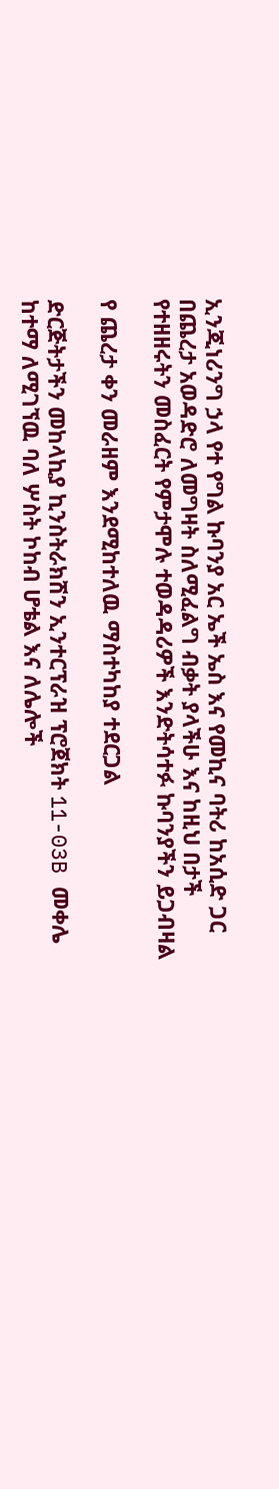ኢንጂነሪንግ ኃላ የተ የግል ኩባንያ አር ኤች ኤስ እና የመኪና ባትሪ ከአሲድ ጋር በጨረታ አወዳድሮ ለመግዛት ስለሚፈልግ ብቃት ያላችሁ እና ከዚህ በታች የተዘዘሩትን መስፈርት የምታሞሉ ተወዳዳሪዎች እንድትሳተፉ ኩባንያችን ይጋብዛል

የ ጨረታ ቀን መራዘም እንደሚከተለዉ ማስተካከያ ተደርጋል

ድርጅትታችን መከላኪያ ኪንስትራክሽን ኢንተርፕራዝ ፕሮጀክት 11-03B መቀሌ ከተማ ለሚገኘዉ ባለ ሦስት ኮከብ ሆቴል እና ለሌሎች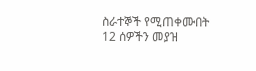ስራተኞች የሚጠቀሙበት 12 ሰዎችን መያዝ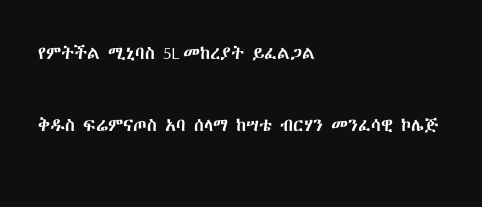የምትችል ሚኒባስ 5L መከረያት ይፈልጋል

ቅዱስ ፍሬምናጦስ አባ ሰላማ ከሣቴ ብርሃን መንፈሳዊ ኮሌጅ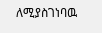ለሚያስገነባዉ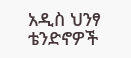አዲስ ህንፃ ቴንድኖዎች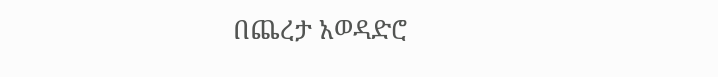በጨረታ አወዳድሮ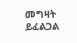መግዛት ይፈልጋል